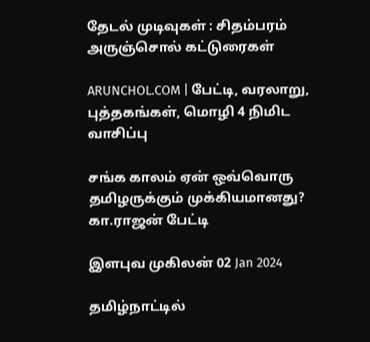தேடல் முடிவுகள் : சிதம்பரம் அருஞ்சொல் கட்டுரைகள்

ARUNCHOL.COM | பேட்டி, வரலாறு, புத்தகங்கள், மொழி 4 நிமிட வாசிப்பு

சங்க காலம் ஏன் ஒவ்வொரு தமிழருக்கும் முக்கியமானது? கா.ராஜன் பேட்டி

இளபுவ முகிலன் 02 Jan 2024

தமிழ்நாட்டில்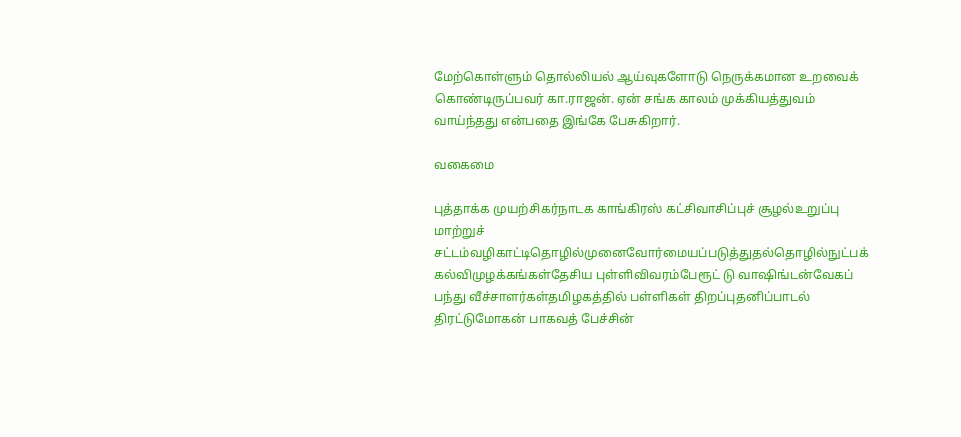மேற்கொள்ளும் தொல்லியல் ஆய்வுகளோடு நெருக்கமான உறவைக் கொண்டிருப்பவர் கா.ராஜன். ஏன் சங்க காலம் முக்கியத்துவம் வாய்ந்தது என்பதை இங்கே பேசுகிறார்.

வகைமை

புத்தாக்க முயற்சிகர்நாடக காங்கிரஸ் கட்சிவாசிப்புச் சூழல்உறுப்பு மாற்றுச் சட்டம்வழிகாட்டிதொழில்முனைவோர்மையப்படுத்துதல்தொழில்நுட்பக் கல்விமுழக்கங்கள்தேசிய புள்ளிவிவரம்பேரூட் டு வாஷிங்டன்வேகப் பந்து வீச்சாளர்கள்தமிழகத்தில் பள்ளிகள் திறப்புதனிப்பாடல் திரட்டுமோகன் பாகவத் பேச்சின்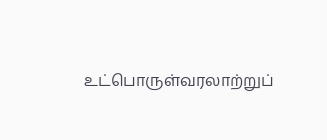உட்பொருள்வரலாற்றுப்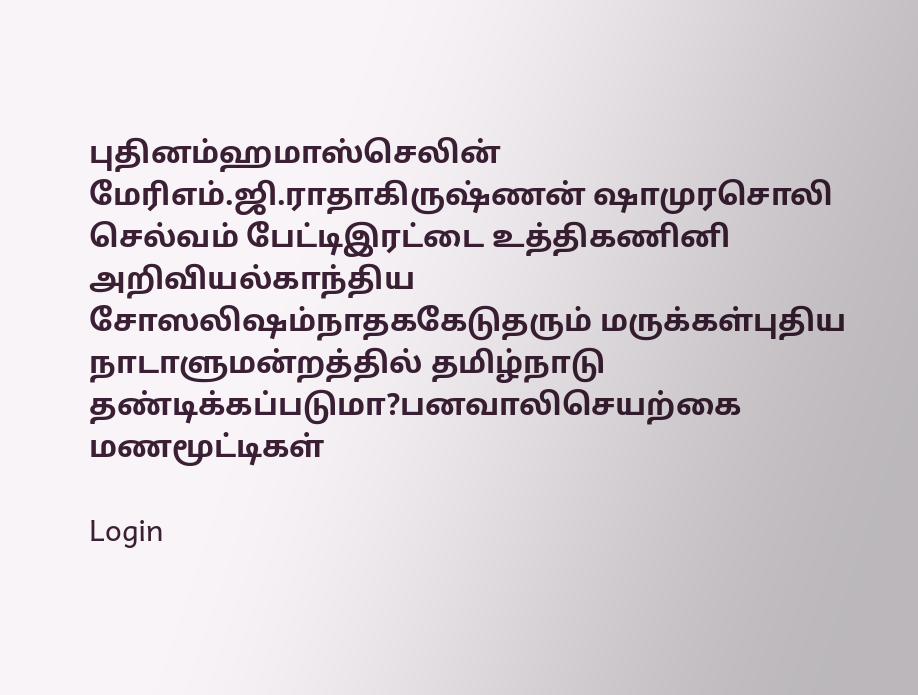புதினம்ஹமாஸ்செலின் மேரிஎம்.ஜி.ராதாகிருஷ்ணன் ஷாமுரசொலி செல்வம் பேட்டிஇரட்டை உத்திகணினி அறிவியல்காந்திய சோஸலிஷம்நாதககேடுதரும் மருக்கள்புதிய நாடாளுமன்றத்தில் தமிழ்நாடு தண்டிக்கப்படுமா?பனவாலிசெயற்கை மணமூட்டிகள்

Login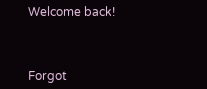Welcome back!



Forgot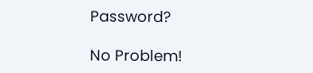Password?

No Problem!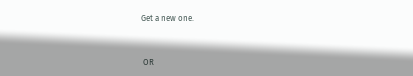Get a new one.


 OR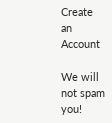Create an Account

We will not spam you!